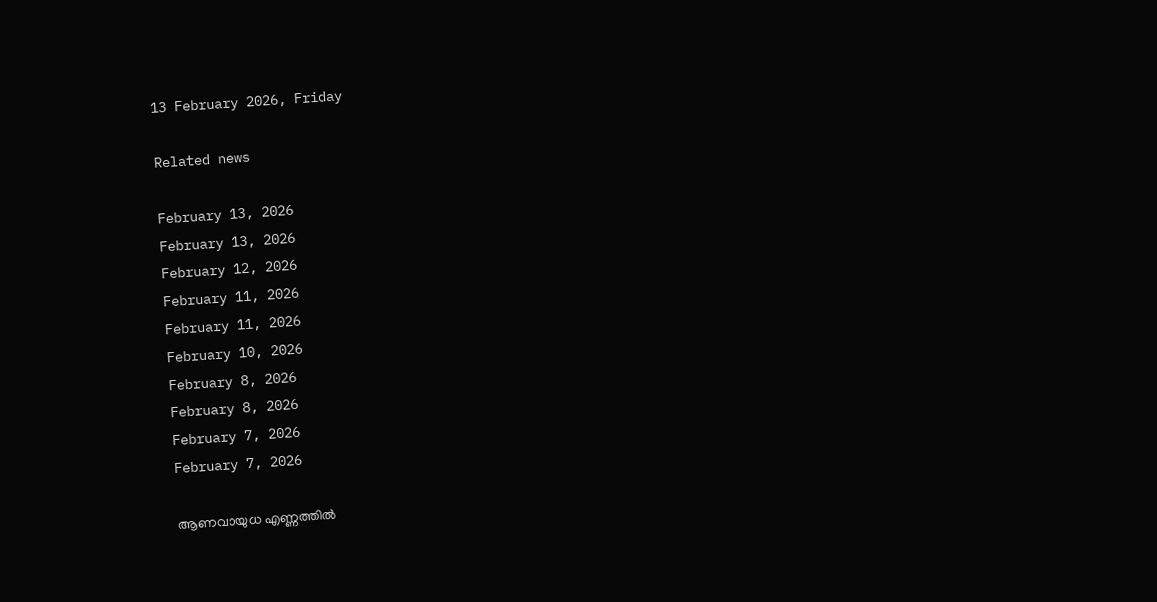13 February 2026, Friday

Related news

February 13, 2026
February 13, 2026
February 12, 2026
February 11, 2026
February 11, 2026
February 10, 2026
February 8, 2026
February 8, 2026
February 7, 2026
February 7, 2026

ആണവായുധ എണ്ണത്തില്‍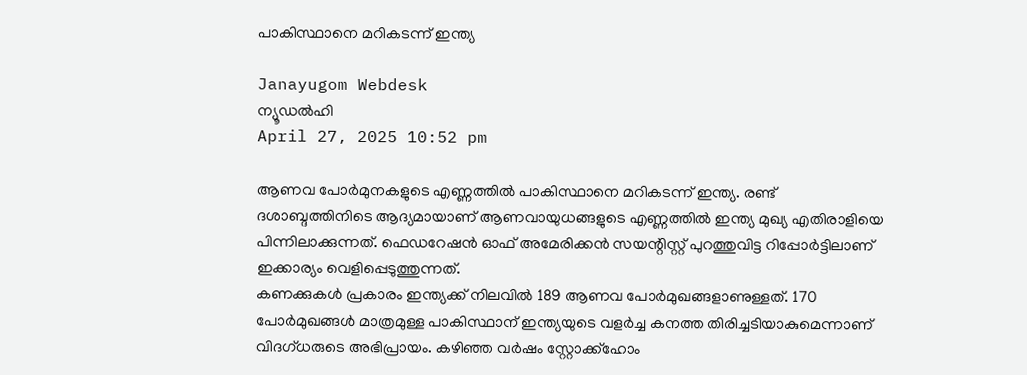പാകിസ്ഥാനെ മറികടന്ന് ഇന്ത്യ

Janayugom Webdesk
ന്യൂഡല്‍ഹി
April 27, 2025 10:52 pm

ആണവ പോര്‍മുനകളുടെ എണ്ണത്തില്‍ പാകിസ്ഥാനെ മറികടന്ന് ഇന്ത്യ. രണ്ട് ദശാബ്ദത്തിനിടെ ആദ്യമായാണ് ആണവായുധങ്ങളുടെ എണ്ണത്തില്‍ ഇന്ത്യ മുഖ്യ എതിരാളിയെ പിന്നിലാക്കുന്നത്. ഫെഡറേഷന്‍ ഓഫ് അമേരിക്കന്‍ സയന്റിസ്റ്റ് പുറത്തുവിട്ട റിപ്പോര്‍ട്ടിലാണ് ഇക്കാര്യം വെളിപ്പെടുത്തുന്നത്.
കണക്കുകള്‍ പ്രകാരം ഇന്ത്യക്ക് നിലവില്‍ 189 ആണവ പോര്‍മുഖങ്ങളാണുള്ളത്. 170 പോര്‍മുഖങ്ങള്‍ മാത്രമുള്ള പാകിസ്ഥാന് ഇന്ത്യയുടെ വളര്‍ച്ച കനത്ത തിരിച്ചടിയാകുമെന്നാണ് വിദഗ്‌ധരുടെ അഭിപ്രായം. കഴിഞ്ഞ വര്‍ഷം സ്റ്റോക്ക്ഹോം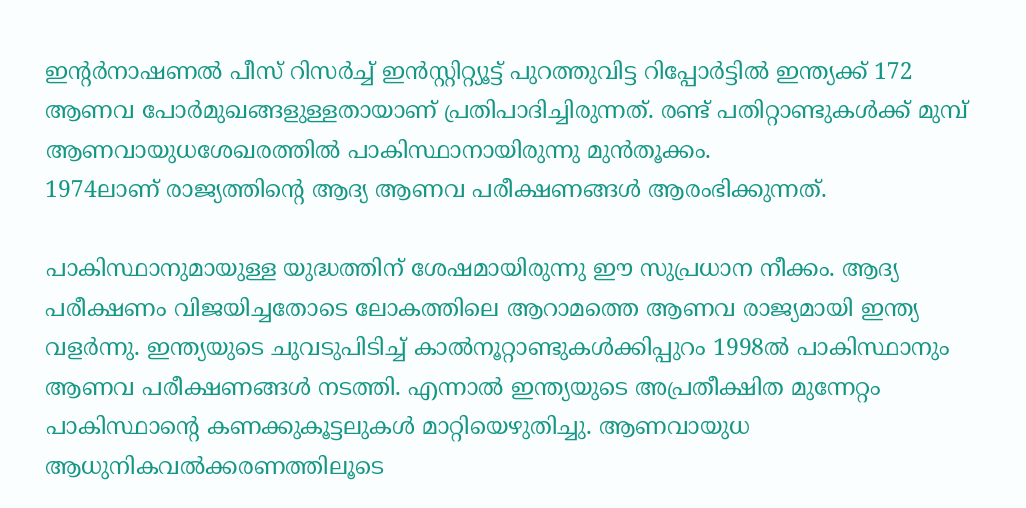ഇന്റര്‍നാഷണല്‍ പീസ് റിസര്‍ച്ച് ഇന്‍സ്റ്റിറ്റ്യൂട്ട് പുറത്തുവിട്ട റിപ്പോര്‍ട്ടില്‍ ഇന്ത്യക്ക് 172 ആണവ പോര്‍മുഖങ്ങളുള്ളതായാണ് പ്രതിപാദിച്ചിരുന്നത്. രണ്ട് പതിറ്റാണ്ടുകള്‍ക്ക് മുമ്പ് ആണവായുധശേഖരത്തില്‍ പാകിസ്ഥാനായിരുന്നു മുന്‍തൂക്കം.
1974ലാണ് രാജ്യത്തിന്റെ ആദ്യ ആണവ പരീക്ഷണങ്ങള്‍ ആരംഭിക്കുന്നത്.

പാകിസ്ഥാനുമായുള്ള യുദ്ധത്തിന് ശേഷമായിരുന്നു ഈ സുപ്രധാന നീക്കം. ആദ്യ പരീക്ഷണം വിജയിച്ചതോടെ ലോകത്തിലെ ആറാമത്തെ ആണവ രാജ്യമായി ഇന്ത്യ വളര്‍ന്നു. ഇന്ത്യയുടെ ചുവടുപിടിച്ച് കാല്‍നൂറ്റാണ്ടുകള്‍ക്കിപ്പുറം 1998ല്‍ പാകിസ്ഥാനും ആണവ പരീക്ഷണങ്ങള്‍ നടത്തി. എന്നാല്‍ ഇന്ത്യയുടെ അപ്രതീക്ഷിത മുന്നേറ്റം പാകിസ്ഥാന്റെ കണക്കുകൂട്ടലുകള്‍ മാറ്റിയെഴുതിച്ചു. ആണവായുധ ആധുനികവല്‍ക്കരണത്തിലൂടെ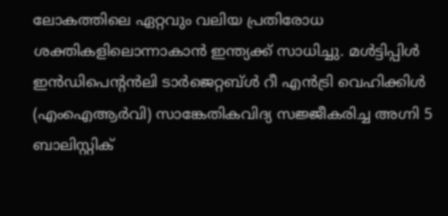ലോകത്തിലെ ഏറ്റവും വലിയ പ്രതിരോധ ശക്തികളിലൊന്നാകാന്‍ ഇന്ത്യക്ക് സാധിച്ചു. മള്‍ട്ടിപ്പിള്‍ ഇന്‍ഡിപെന്റന്‍ലി ടാര്‍ജെറ്റബ്ള്‍ റീ എന്‍ട്രി വെഹിക്കിള്‍ (എംഐആര്‍വി) സാങ്കേതികവിദ്യ സജ്ജീകരിച്ച അഗ്നി 5 ബാലിസ്റ്റിക്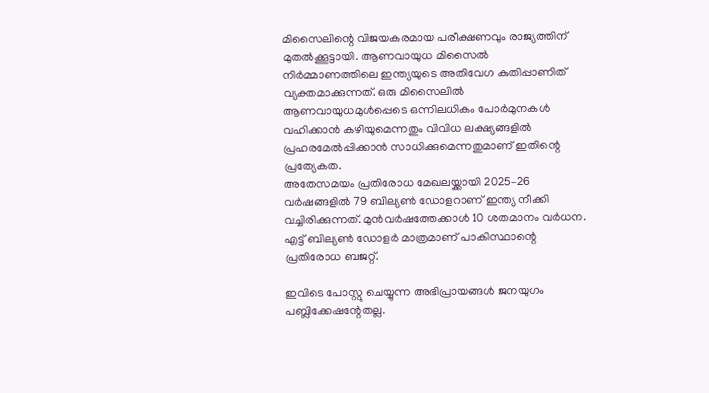മിസൈലിന്റെ വിജയകരമായ പരീക്ഷണവും രാജ്യത്തിന് മുതല്‍ക്കൂട്ടായി. ആണവായുധ മിസൈല്‍ നിര്‍മ്മാണത്തിലെ ഇന്ത്യയുടെ അതിവേഗ കുതിപ്പാണിത് വ്യക്തമാക്കുന്നത്. ഒരു മിസൈലില്‍ ആണവായുധമുള്‍പ്പെടെ ഒന്നിലധികം പോര്‍മുനകള്‍ വഹിക്കാന്‍ കഴിയുമെന്നതും വിവിധ ലക്ഷ്യങ്ങളില്‍ പ്രഹരമേല്‍പ്പിക്കാന്‍ സാധിക്കുമെന്നതുമാണ് ഇതിന്റെ പ്രത്യേകത.
അതേസമയം പ്രതിരോധ മേഖലയ്ക്കായി 2025–26 വര്‍ഷങ്ങളില്‍ 79 ബില്യണ്‍ ഡോളറാണ് ഇന്ത്യ നീക്കി വച്ചിരിക്കുന്നത്. മുന്‍വര്‍ഷത്തേക്കാള്‍ 10 ശതമാനം വര്‍ധന. എട്ട് ബില്യണ്‍ ഡോളര്‍ മാത്രമാണ് പാകിസ്ഥാന്റെ പ്രതിരോധ ബജറ്റ്.

ഇവിടെ പോസ്റ്റു ചെയ്യുന്ന അഭിപ്രായങ്ങള്‍ ജനയുഗം പബ്ലിക്കേഷന്റേതല്ല.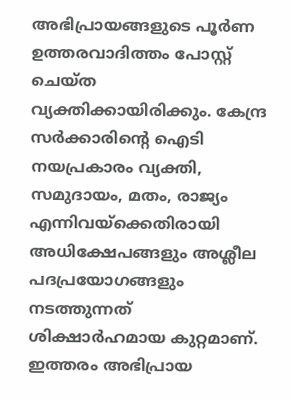അഭിപ്രായങ്ങളുടെ പൂര്‍ണ ഉത്തരവാദിത്തം പോസ്റ്റ് ചെയ്ത വ്യക്തിക്കായിരിക്കും. കേന്ദ്ര സര്‍ക്കാരിന്റെ ഐടി നയപ്രകാരം വ്യക്തി, സമുദായം, മതം, രാജ്യം എന്നിവയ്‌ക്കെതിരായി അധിക്ഷേപങ്ങളും അശ്ലീല പദപ്രയോഗങ്ങളും നടത്തുന്നത് ശിക്ഷാര്‍ഹമായ കുറ്റമാണ്. ഇത്തരം അഭിപ്രായ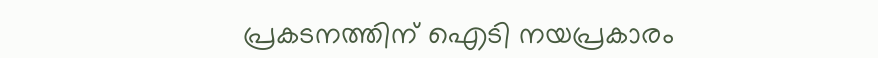പ്രകടനത്തിന് ഐടി നയപ്രകാരം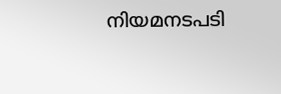നിയമനടപടി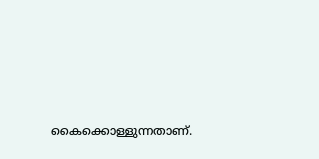കൈക്കൊള്ളുന്നതാണ്.